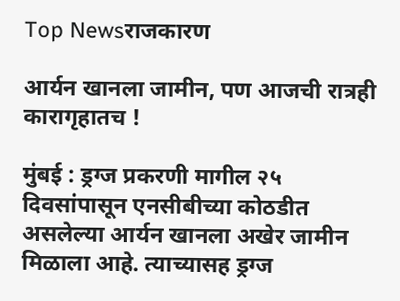Top Newsराजकारण

आर्यन खानला जामीन, पण आजची रात्रही कारागृहातच !

मुंबई : ड्रग्ज प्रकरणी मागील २५ दिवसांपासून एनसीबीच्या कोठडीत असलेल्या आर्यन खानला अखेर जामीन मिळाला आहे. त्याच्यासह ड्रग्ज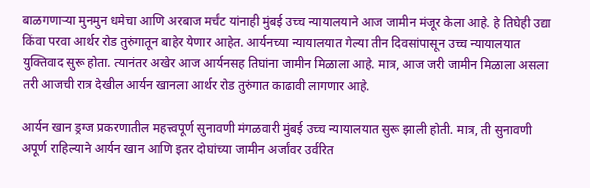बाळगणाऱ्या मुनमुन धमेचा आणि अरबाज मर्चंट यांनाही मुंबई उच्च न्यायालयाने आज जामीन मंजूर केला आहे. हे तिघेही उद्या किंवा परवा आर्थर रोड तुरुंगातून बाहेर येणार आहेत. आर्यनच्या न्यायालयात गेल्या तीन दिवसांपासून उच्च न्यायालयात युक्तिवाद सुरू होता. त्यानंतर अखेर आज आर्यनसह तिघांना जामीन मिळाला आहे. मात्र, आज जरी जामीन मिळाला असला तरी आजची रात्र देखील आर्यन खानला आर्थर रोड तुरुंगात काढावी लागणार आहे.

आर्यन खान ड्रग्ज प्रकरणातील महत्त्वपूर्ण सुनावणी मंगळवारी मुंबई उच्च न्यायालयात सुरू झाली होती. मात्र, ती सुनावणी अपूर्ण राहिल्याने आर्यन खान आणि इतर दोघांच्या जामीन अर्जांवर उर्वरित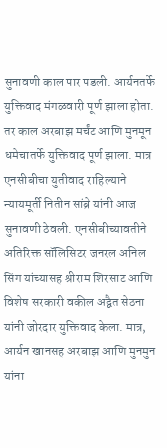सुनावणी काल पार पडली. आर्यनतर्फे युक्तिवाद मंगळवारी पूर्ण झाला होता. तर काल अरबाझ मर्चंट आणि मुनमून धमेचातर्फे युक्तिवाद पूर्ण झाला. मात्र एनसीबीचा युतीवाद राहिल्याने न्यायमूर्ती नितीन सांब्रे यांनी आज सुनावणी ठेवली. एनसीबीच्यावतीने अतिरिक्त सॉलिसिटर जनरल अनिल सिंग यांच्यासह श्रीराम शिरसाट आणि विशेष सरकारी वकील अद्वैत सेठना यांनी जोरदार युक्तिवाद केला. मात्र, आर्यन खानसह अरबाझ आणि मुनमुन यांना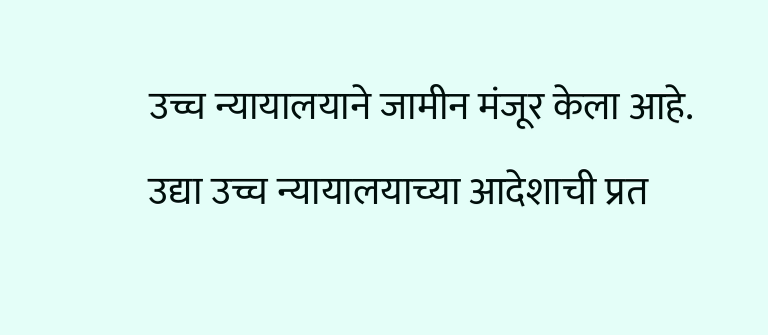उच्च न्यायालयाने जामीन मंजूर केला आहे. उद्या उच्च न्यायालयाच्या आदेशाची प्रत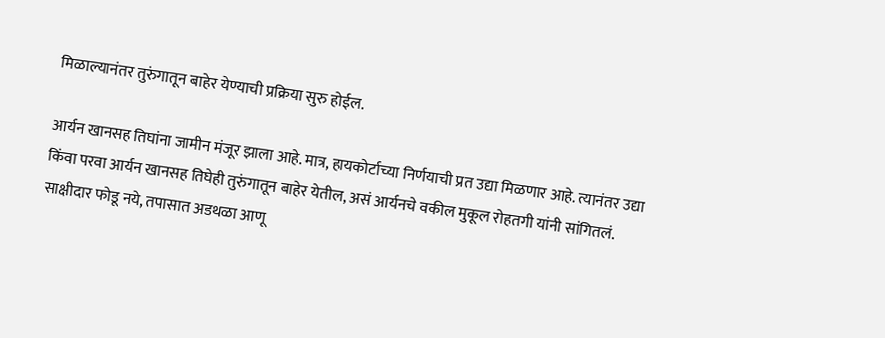मिळाल्यानंतर तुरुंगातून बाहेर येण्याची प्रक्रिया सुरु होईल.

आर्यन खानसह तिघांना जामीन मंजूर झाला आहे. मात्र, हायकोर्टाच्या निर्णयाची प्रत उद्या मिळणार आहे. त्यानंतर उद्या किंवा परवा आर्यन खानसह तिघेही तुरुंगातून बाहेर येतील, असं आर्यनचे वकील मुकूल रोहतगी यांनी सांगितलं. साक्षीदार फोडू नये, तपासात अडथळा आणू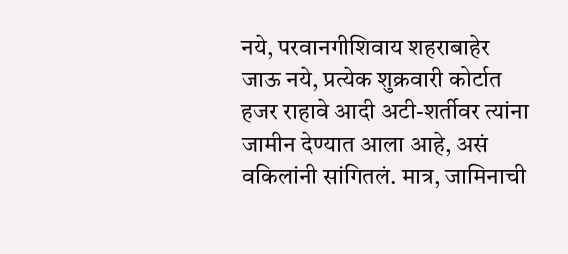नये, परवानगीशिवाय शहराबाहेर जाऊ नये, प्रत्येक शुक्रवारी कोर्टात हजर राहावे आदी अटी-शर्तीवर त्यांना जामीन देण्यात आला आहे, असं वकिलांनी सांगितलं. मात्र, जामिनाची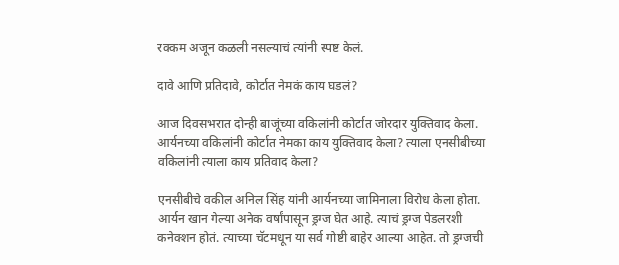रक्कम अजून कळली नसल्याचं त्यांनी स्पष्ट केलं.

दावे आणि प्रतिदावे, कोर्टात नेमकं काय घडलं?

आज दिवसभरात दोन्ही बाजूंच्या वकिलांनी कोर्टात जोरदार युक्तिवाद केला. आर्यनच्या वकिलांनी कोर्टात नेमका काय युक्तिवाद केला? त्याला एनसीबीच्या वकिलांनी त्याला काय प्रतिवाद केला?

एनसीबीचे वकील अनिल सिंह यांनी आर्यनच्या जामिनाला विरोध केला होता. आर्यन खान गेल्या अनेक वर्षांपासून ड्रग्ज घेत आहे. त्याचं ड्रग्ज पेडलरशी कनेक्शन होतं. त्याच्या चॅटमधून या सर्व गोष्टी बाहेर आल्या आहेत. तो ड्रग्जची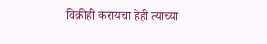विक्रीही करायचा हेही त्याच्या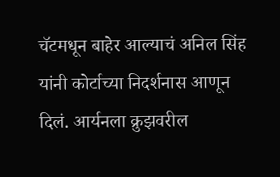चॅटमधून बाहेर आल्याचं अनिल सिंह यांनी कोर्टाच्या निदर्शनास आणून दिलं. आर्यनला क्रुझवरील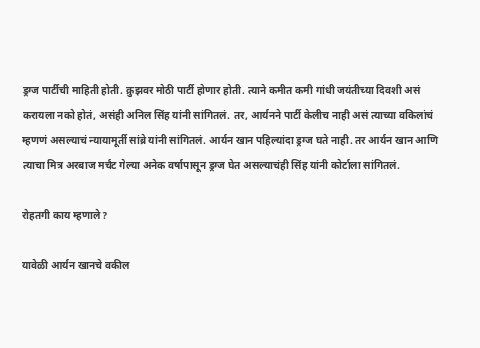ड्रग्ज पार्टीची माहिती होती. क्रुझवर मोठी पार्टी होणार होती. त्याने कमीत कमी गांधी जयंतीच्या दिवशी असं करायला नको होतं, असंही अनिल सिंह यांनी सांगितलं. तर, आर्यनने पार्टी केलीच नाही असं त्याच्या वकिलांचं म्हणणं असल्याचं न्यायामूर्ती सांब्रे यांनी सांगितलं. आर्यन खान पहिल्यांदा ड्रग्ज घते नाही. तर आर्यन खान आणि त्याचा मित्र अरबाज मर्चंट गेल्या अनेक वर्षापासून ड्रग्ज घेत असल्याचंही सिंह यांनी कोर्टाला सांगितलं.

रोहतगी काय म्हणाले?

यावेळी आर्यन खानचे वकील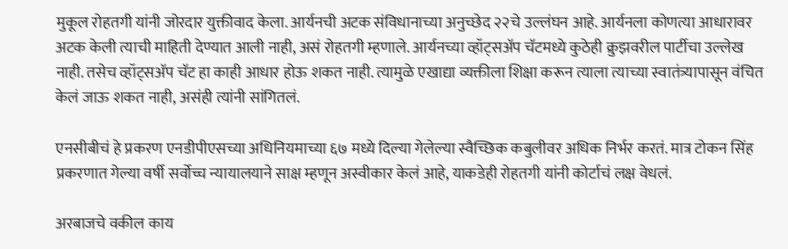मुकूल रोहतगी यांनी जोरदार युक्तीवाद केला. आर्यनची अटक संविधानाच्या अनुच्छेद २२चे उल्लंघन आहे. आर्यनला कोणत्या आधारावर अटक केली त्याची माहिती देण्यात आली नाही, असं रोहतगी म्हणाले. आर्यनच्या व्हॉट्सअ‍ॅप चॅटमध्ये कुठेही क्रुझवरील पार्टीचा उल्लेख नाही. तसेच व्हॉट्सअ‍ॅप चॅट हा काही आधार होऊ शकत नाही. त्यामुळे एखाद्या व्यक्तीला शिक्षा करून त्याला त्याच्या स्वातंत्र्यापासून वंचित केलं जाऊ शकत नाही, असंही त्यांनी सांगितलं.

एनसीबीचं हे प्रकरण एनडीपीएसच्या अधिनियमाच्या ६७ मध्ये दिल्या गेलेल्या स्वैच्छिक कबुलीवर अधिक निर्भर करतं. मात्र टोकन सिंह प्रकरणात गेल्या वर्षी सर्वोच्च न्यायालयाने साक्ष म्हणून अस्वीकार केलं आहे, याकडेही रोहतगी यांनी कोर्टाचं लक्ष वेधलं.

अरबाजचे वकील काय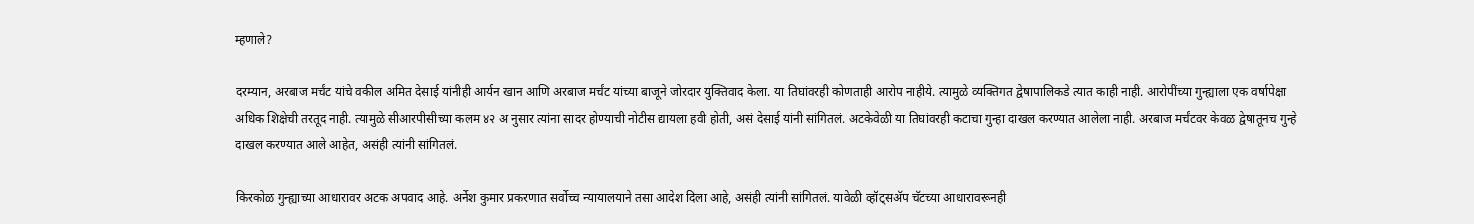म्हणाले?

दरम्यान, अरबाज मर्चंट यांचे वकील अमित देसाई यांनीही आर्यन खान आणि अरबाज मर्चंट यांच्या बाजूने जोरदार युक्तिवाद केला. या तिघांवरही कोणताही आरोप नाहीये. त्यामुळे व्यक्तिगत द्वेषापालिकडे त्यात काही नाही. आरोपींच्या गुन्ह्याला एक वर्षापेक्षा अधिक शिक्षेची तरतूद नाही. त्यामुळे सीआरपीसीच्या कलम ४२ अ नुसार त्यांना सादर होण्याची नोटीस द्यायला हवी होती, असं देसाई यांनी सांगितलं. अटकेवेळी या तिघांवरही कटाचा गुन्हा दाखल करण्यात आलेला नाही. अरबाज मर्चंटवर केवळ द्वेषातूनच गुन्हे दाखल करण्यात आले आहेत, असंही त्यांनी सांगितलं.

किरकोळ गुन्ह्याच्या आधारावर अटक अपवाद आहे. अर्नेश कुमार प्रकरणात सर्वोच्च न्यायालयाने तसा आदेश दिला आहे, असंही त्यांनी सांगितलं. यावेळी व्हॉट्सअ‍ॅप चॅटच्या आधारावरूनही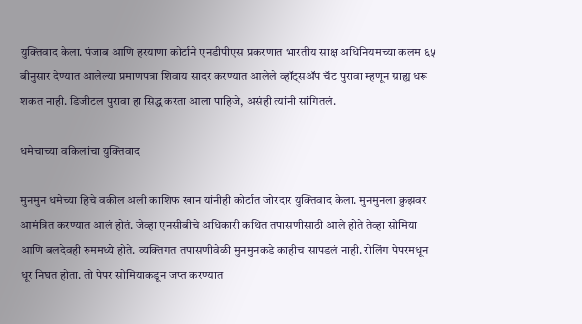युक्तिवाद केला. पंजाब आणि हरयाणा कोर्टाने एनडीपीएस प्रकरणात भारतीय साक्ष अधिनियमच्या कलम ६५ बीनुसार देण्यात आलेल्या प्रमाणपत्रा शिवाय सादर करण्यात आलेले व्हॉट्सॲप चॅट पुरावा म्हणून ग्राह्य धरू शकत नाही. डिजीटल पुरावा हा सिद्ध करता आला पाहिजे, असंही त्यांनी सांगितलं.

धमेचाच्या वकिलांचा युक्तिवाद

मुनमुन धमेच्या हिचे वकील अली काशिफ खान यांनीही कोर्टात जोरदार युक्तिवाद केला. मुनमुनला क्रुझवर आमंत्रित करण्यात आलं होतं. जेव्हा एनसीबीचे अधिकारी कथित तपासणीसाठी आले होते तेव्हा सोमिया आणि बलदेवही रुममध्ये होते. व्यक्तिगत तपासणीवेळी मुनमुनकडे काहीच सापडलं नाही. रोलिंग पेपरमधून धूर निघत होता. तो पेपर सोमियाकडून जप्त करण्यात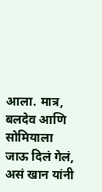आला. मात्र, बलदेव आणि सोमियाला जाऊ दिलं गेलं, असं खान यांनी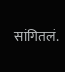सांगितलं.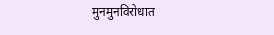मुनमुनविरोधात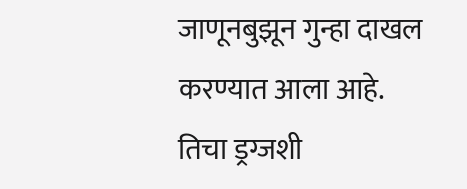जाणूनबुझून गुन्हा दाखल करण्यात आला आहे. तिचा ड्रग्जशी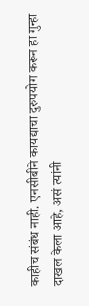काहीच संबंध नाही. एनसीबीने कायद्याचा दुरुपयोग करून हा गुन्हा दाखल केला आहे, असं त्यांनी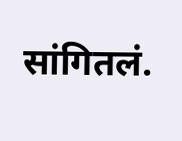सांगितलं.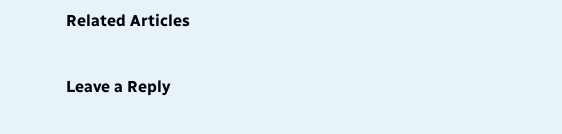Related Articles

Leave a Reply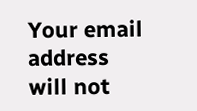Your email address will not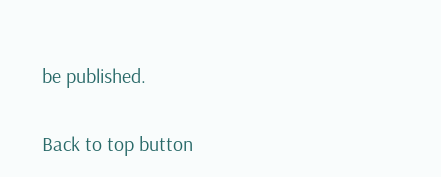be published.

Back to top button